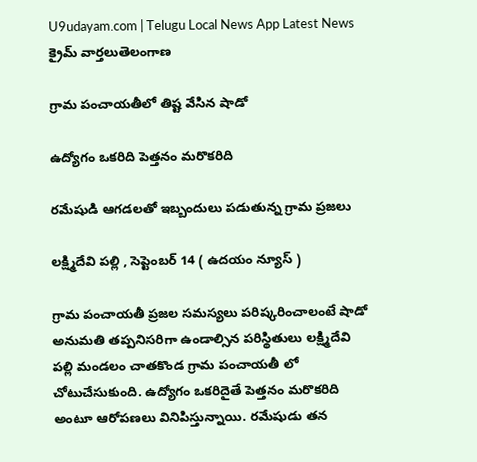U9udayam.com | Telugu Local News App Latest News
క్రైమ్ వార్తలుతెలంగాణ

గ్రామ పంచాయతీలో తిష్ట వేసిన షాడో

ఉద్యోగం ఒకరిది పెత్తనం మరొకరిది

రమేషుడి ఆగడలతో ఇబ్బందులు పడుతున్న గ్రామ ప్రజలు

లక్ష్మిదేవి పల్లి , సెప్టెంబర్ 14 ( ఉదయం న్యూస్ )

గ్రామ పంచాయతీ ప్రజల సమస్యలు పరిష్కరించాలంటే షాడో అనుమతి తప్పనిసరిగా ఉండాల్సిన పరిస్థితులు లక్ష్మిదేవి పల్లి మండలం చాతకొండ గ్రామ పంచాయతీ లో చోటుచేసుకుంది. ఉద్యోగం ఒకరిదైతే పెత్తనం మరొకరిది అంటూ ఆరోపణలు వినిపిస్తున్నాయి. రమేషుడు తన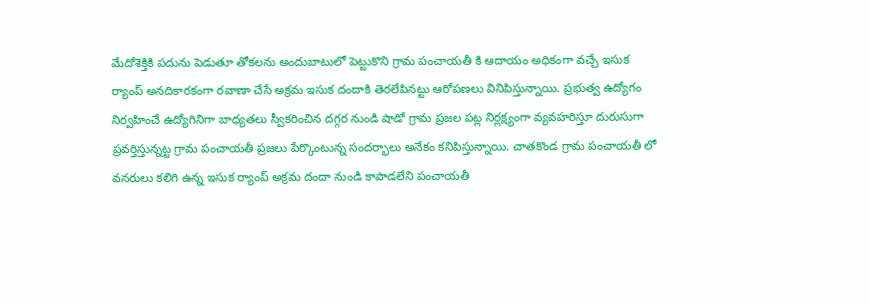మేదోశెక్తికి పదును పెడుతూ తోకలను అందుబాటులో పెట్టుకొని గ్రామ పంచాయతీ కి ఆదాయం అధికంగా వచ్చే ఇసుక ర్యాంప్ అనదికారకంగా రవాణా చేసే అక్రమ ఇసుక దందాకి తెరలేపినట్టు ఆరోపణలు వినిపిస్తున్నాయి. ప్రభుత్వ ఉద్యోగం నిర్వహించే ఉద్యోగినిగా బాధ్యతలు స్వీకరించిన దగ్గర నుండి షాడో గ్రామ ప్రజల పట్ల నిర్లక్ష్యంగా వ్యవహరిస్తూ దురుసుగా ప్రవర్తిస్తున్నట్ట గ్రామ పంచాయతీ ప్రజలు పేర్కొంటున్న సందర్భాలు అనేకం కనిపిస్తున్నాయి. చాతకొండ గ్రామ పంచాయతీ లో వనరులు కలిగి ఉన్న ఇసుక ర్యాంప్ అక్రమ దందా నుండి కాపాడలేని పంచాయతీ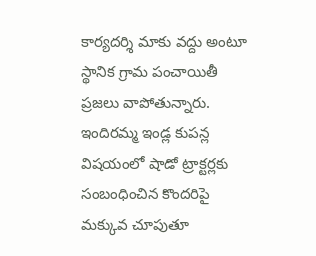కార్యదర్శి మాకు వద్దు అంటూ స్థానిక గ్రామ పంచాయితీ ప్రజలు వాపోతున్నారు. ఇందిరమ్మ ఇండ్ల కుపన్ల విషయంలో షాడో ట్రాక్టర్లకు సంబంధించిన కొందరిపై మక్కువ చూపుతూ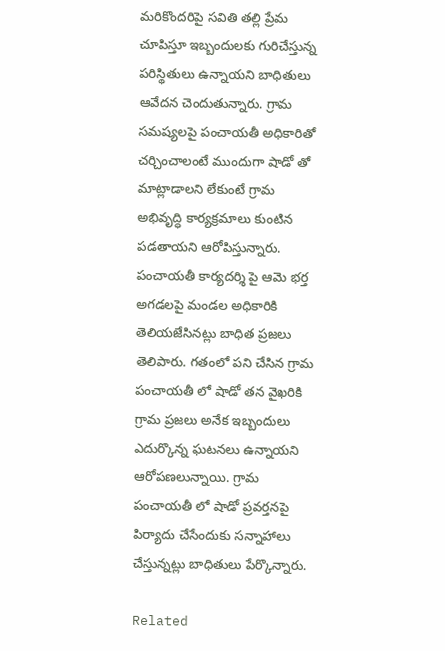మరికొందరిపై సవితి తల్లి ప్రేమ చూపిస్తూ ఇబ్బందులకు గురిచేస్తున్న పరిస్థితులు ఉన్నాయని బాధితులు ఆవేదన చెందుతున్నారు. గ్రామ సమష్యలపై పంచాయతీ అధికారితో చర్చించాలంటే ముందుగా షాడో తో మాట్లాడాలని లేకుంటే గ్రామ అభివృద్ధి కార్యక్రమాలు కుంటిన పడతాయని ఆరోపిస్తున్నారు. పంచాయతీ కార్యదర్శి పై ఆమె భర్త అగడలపై మండల అధికారికి తెలియజేసినట్లు బాధిత ప్రజలు తెలిపారు. గతంలో పని చేసిన గ్రామ పంచాయతీ లో షాడో తన వైఖరికి గ్రామ ప్రజలు అనేక ఇబ్బందులు ఎదుర్కొన్న ఘటనలు ఉన్నాయని ఆరోపణలున్నాయి. గ్రామ పంచాయతీ లో షాడో ప్రవర్తనపై పిర్యాదు చేసేందుకు సన్నాహాలు చేస్తున్నట్లు బాధితులు పేర్కొన్నారు.

Related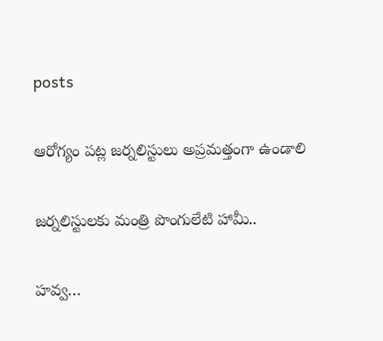posts

ఆరోగ్యం పట్ల జర్నలిస్టులు అప్రమత్తంగా ఉండాలి

జర్నలిస్టులకు మంత్రి పొంగులేటి హామీ..

హవ్వ…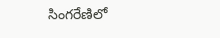సింగరేణిలో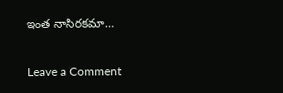ఇంత నాసిరకమా…

Leave a Comment